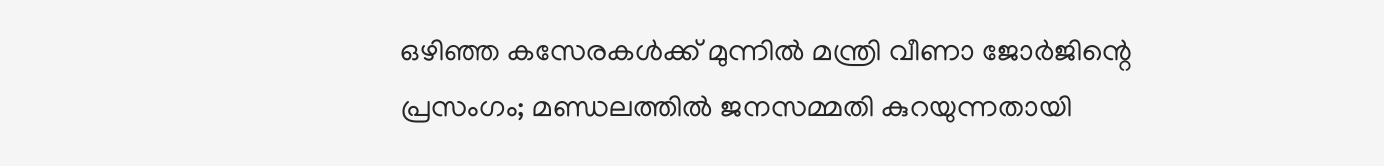ഒഴിഞ്ഞ കസേരകള്‍ക്ക് മുന്നില്‍ മന്ത്രി വീണാ ജോര്‍ജിന്റെ പ്രസംഗം; മണ്ഡലത്തില്‍ ജനസമ്മതി കുറയുന്നതായി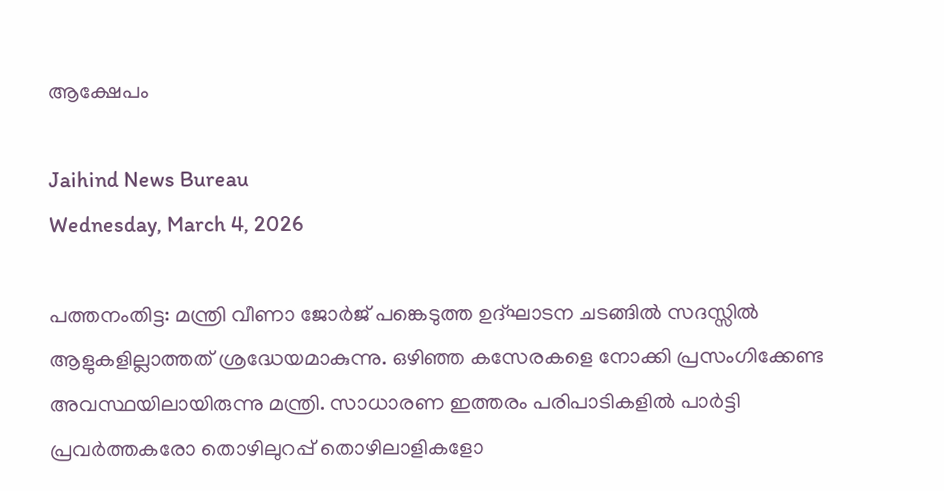ആക്ഷേപം

Jaihind News Bureau
Wednesday, March 4, 2026

പത്തനംതിട്ട: മന്ത്രി വീണാ ജോര്‍ജ് പങ്കെടുത്ത ഉദ്ഘാടന ചടങ്ങില്‍ സദസ്സില്‍ ആളുകളില്ലാത്തത് ശ്രദ്ധേയമാകുന്നു. ഒഴിഞ്ഞ കസേരകളെ നോക്കി പ്രസംഗിക്കേണ്ട അവസ്ഥയിലായിരുന്നു മന്ത്രി. സാധാരണ ഇത്തരം പരിപാടികളില്‍ പാര്‍ട്ടി പ്രവര്‍ത്തകരോ തൊഴിലുറപ്പ് തൊഴിലാളികളോ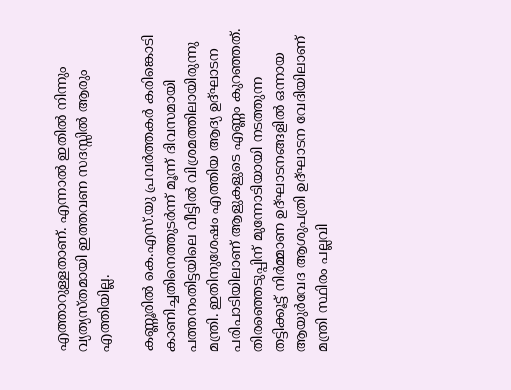എത്താറുള്ളതാണ്. എന്നാല്‍ ഇതില്‍ നിന്നും വ്യത്യസ്തമായി ഇത്തവണ സദസ്സില്‍ ആരും എത്തിയില്ല.

കണ്ണൂരില്‍ കെ.എസ്.യു പ്രവര്‍ത്തകര്‍ കരിങ്കൊടി കാണിച്ചതിനെത്തുടര്‍ന്ന് മൂന്ന് ദിവസമായി പത്തനംതിട്ടയിലെ വീട്ടില്‍ വിശ്രമത്തിലായിരുന്നു മന്ത്രി. ഇതിനുശേഷം എത്തിയ ആദ്യ ഉദ്ഘാടന പരിപാടിയിലാണ് ആളുകളുടെ എണ്ണം കുറഞ്ഞത്. തിരഞ്ഞെടുപ്പിന് മുന്നോടിയായി നടത്തുന്ന തട്ടിക്കൂട്ട് നിര്‍മ്മാണ ഉദ്ഘാടനങ്ങളില്‍ ഒന്നായ ആയുര്‍വേദ ആശുപത്രി ഉദ്ഘാടന വേദിയിലാണ് മന്ത്രി സ്ഥിരം പല്ലവി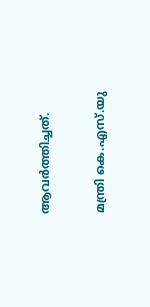ആവര്‍ത്തിച്ചത്.

മന്ത്രി കെ.എസ്.യു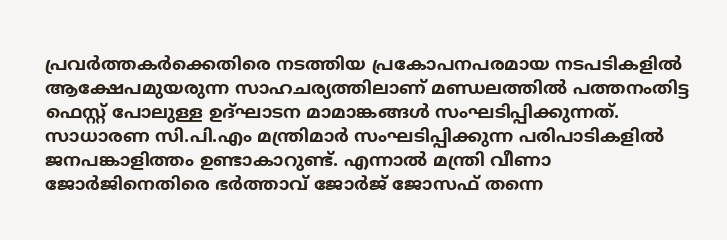പ്രവര്‍ത്തകര്‍ക്കെതിരെ നടത്തിയ പ്രകോപനപരമായ നടപടികളില്‍ ആക്ഷേപമുയരുന്ന സാഹചര്യത്തിലാണ് മണ്ഡലത്തില്‍ പത്തനംതിട്ട ഫെസ്റ്റ് പോലുള്ള ഉദ്ഘാടന മാമാങ്കങ്ങള്‍ സംഘടിപ്പിക്കുന്നത്. സാധാരണ സി.പി.എം മന്ത്രിമാര്‍ സംഘടിപ്പിക്കുന്ന പരിപാടികളില്‍ ജനപങ്കാളിത്തം ഉണ്ടാകാറുണ്ട്. എന്നാല്‍ മന്ത്രി വീണാ ജോര്‍ജിനെതിരെ ഭര്‍ത്താവ് ജോര്‍ജ് ജോസഫ് തന്നെ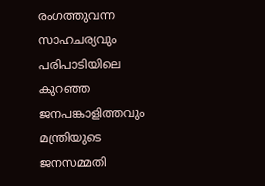രംഗത്തുവന്ന സാഹചര്യവും പരിപാടിയിലെ കുറഞ്ഞ ജനപങ്കാളിത്തവും മന്ത്രിയുടെ ജനസമ്മതി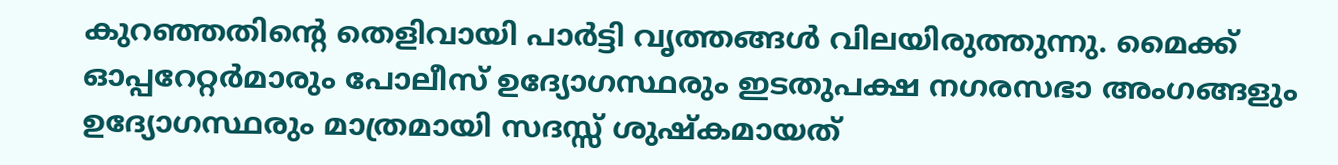കുറഞ്ഞതിന്റെ തെളിവായി പാര്‍ട്ടി വൃത്തങ്ങള്‍ വിലയിരുത്തുന്നു. മൈക്ക് ഓപ്പറേറ്റര്‍മാരും പോലീസ് ഉദ്യോഗസ്ഥരും ഇടതുപക്ഷ നഗരസഭാ അംഗങ്ങളും ഉദ്യോഗസ്ഥരും മാത്രമായി സദസ്സ് ശുഷ്‌കമായത്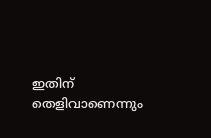ഇതിന് തെളിവാണെന്നും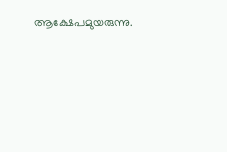ആക്ഷേപമുയരുന്നു.